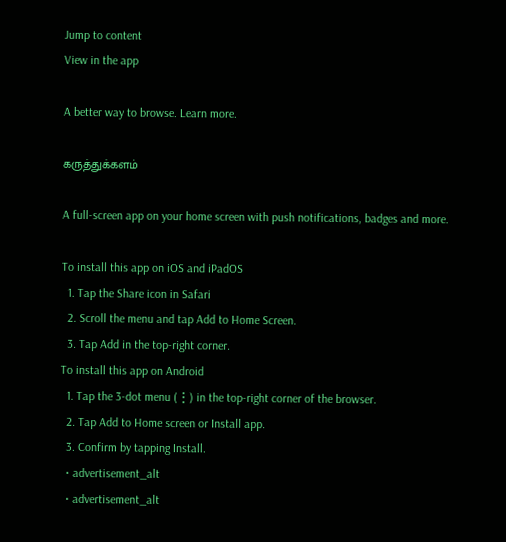Jump to content
View in the app

A better way to browse. Learn more.

கருத்துக்களம்

A full-screen app on your home screen with push notifications, badges and more.

To install this app on iOS and iPadOS
  1. Tap the Share icon in Safari
  2. Scroll the menu and tap Add to Home Screen.
  3. Tap Add in the top-right corner.
To install this app on Android
  1. Tap the 3-dot menu (⋮) in the top-right corner of the browser.
  2. Tap Add to Home screen or Install app.
  3. Confirm by tapping Install.
  • advertisement_alt
  • advertisement_alt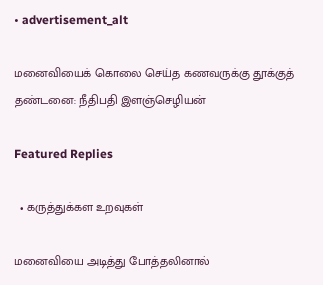• advertisement_alt

மனைவியைக் கொலை செய்த கணவருக்கு தூக்குத் தண்டனை: நீதிபதி இளஞ்செழியன்

Featured Replies

  • கருத்துக்கள உறவுகள்

மனைவியை அடித்து போத்தலினால்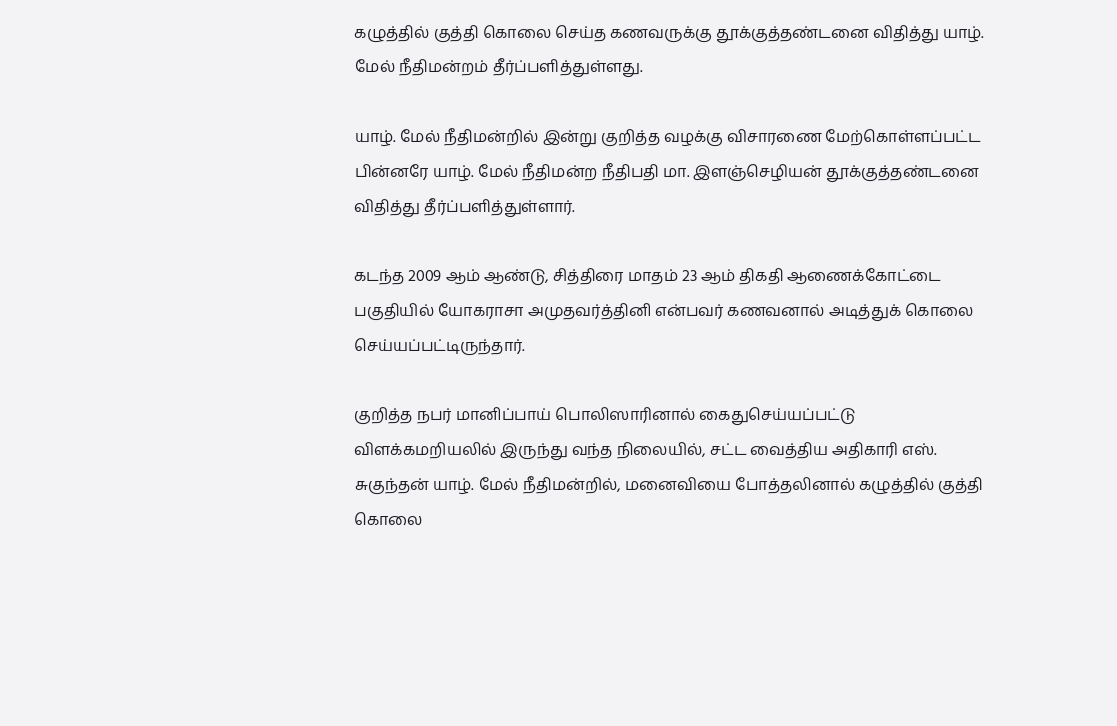கழுத்தில் குத்தி கொலை செய்த கணவருக்கு தூக்குத்தண்டனை விதித்து யாழ். மேல் நீதிமன்றம் தீர்ப்பளித்துள்ளது.

யாழ். மேல் நீதிமன்றில் இன்று குறித்த வழக்கு விசாரணை மேற்கொள்ளப்பட்ட பின்னரே யாழ். மேல் நீதிமன்ற நீதிபதி மா. இளஞ்செழியன் தூக்குத்தண்டனை விதித்து தீர்ப்பளித்துள்ளார்.

கடந்த 2009 ஆம் ஆண்டு, சித்திரை மாதம் 23 ஆம் திகதி ஆணைக்கோட்டை பகுதியில் யோகராசா அமுதவர்த்தினி என்பவர் கணவனால் அடித்துக் கொலை செய்யப்பட்டிருந்தார்.

குறித்த நபர் மானிப்பாய் பொலிஸாரினால் கைதுசெய்யப்பட்டு விளக்கமறியலில் இருந்து வந்த நிலையில், சட்ட வைத்திய அதிகாரி எஸ். சுகுந்தன் யாழ். மேல் நீதிமன்றில், மனைவியை போத்தலினால் கழுத்தில் குத்தி கொலை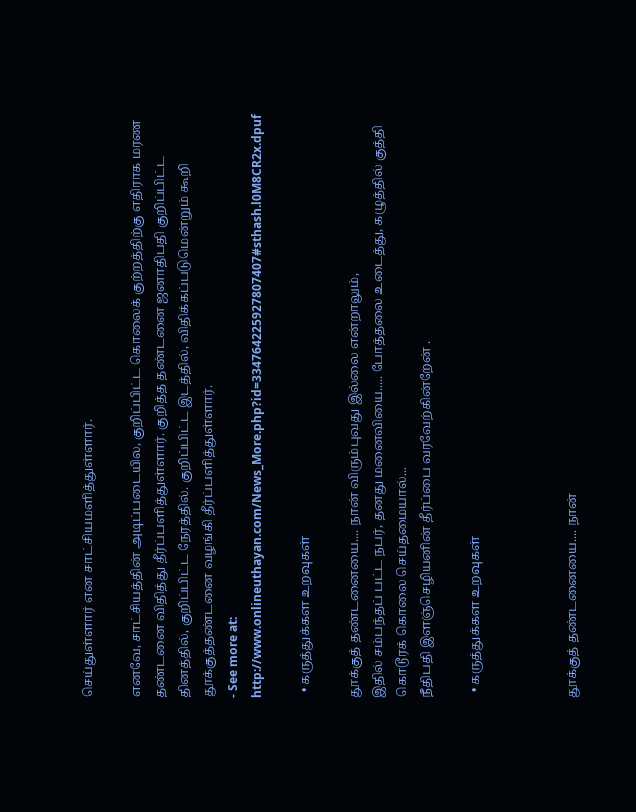செய்துள்ளார் என சாட்சியமளித்துள்ளார்.

எனவே, சாட்சியத்தின் அடிப்படையில, குறிப்பிட்ட கொலைக் குற்றத்திற்கு எதிராக மரண தண்டனை விதித்து தீர்ப்பளித்துள்ளார். குறித்த தண்டனை ஜனாதிபதி குறிப்பிட்ட தினத்தில், குறிப்பிட்ட நேரத்தில். குறிப்பிட்ட இடத்தில், விதிக்கப்படுமென்றும் கூறி தூக்குத்தண்டனை வழங்கி தீர்ப்பளித்துள்ளார்.
- See more at: http://www.onlineuthayan.com/News_More.php?id=334764225927807407#sthash.l0M8CR2x.dpuf

  • கருத்துக்கள உறவுகள்

தூக்குத் தண்டனையை.... நான் விரும்புவது இல்லை என்றாலும்,
இதில் சம்பந்தப் பட்ட நபர், தனது மனைவியை..... போத்தலை உடைத்து, கழுத்தில் குத்தி கொடூரக் கொலை செய்தமையால்...
நீதிபதி இளஞ்செழியனின் தீர்ப்பை வரவேற்கின்றேன் .

  • கருத்துக்கள உறவுகள்



தூக்குத் தண்டனையை.... நான்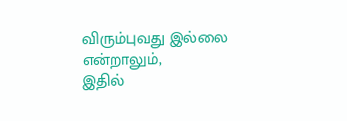விரும்புவது இல்லை என்றாலும்,
இதில்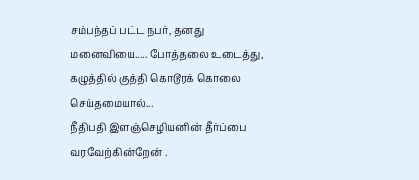சம்பந்தப் பட்ட நபர், தனது மனைவியை..... போத்தலை உடைத்து, கழுத்தில் குத்தி கொடூரக் கொலை செய்தமையால்...
நீதிபதி இளஞ்செழியனின் தீர்ப்பை வரவேற்கின்றேன் .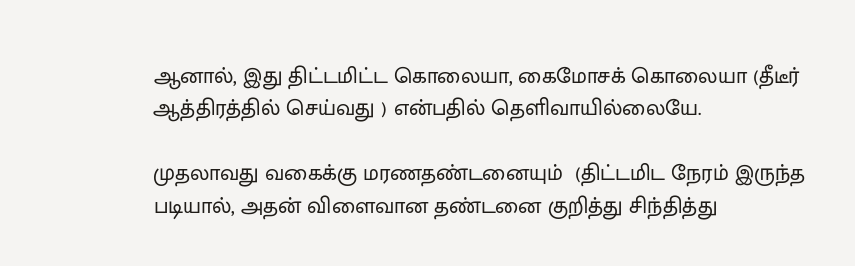ஆனால், இது திட்டமிட்ட கொலையா, கைமோசக் கொலையா (தீடீர் ஆத்திரத்தில் செய்வது ) என்பதில் தெளிவாயில்லையே.

முதலாவது வகைக்கு மரணதண்டனையும்  (திட்டமிட நேரம் இருந்த படியால், அதன் விளைவான தண்டனை குறித்து சிந்தித்து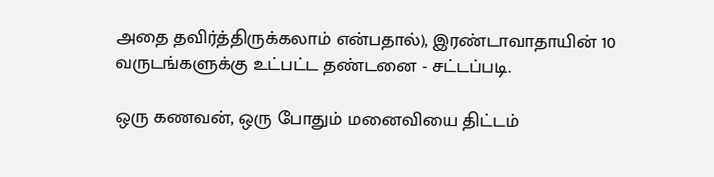அதை தவிர்த்திருக்கலாம் என்பதால்), இரண்டாவாதாயின் 10 வருடங்களுக்கு உட்பட்ட தண்டனை - சட்டப்படி.

ஒரு கணவன், ஒரு போதும் மனைவியை திட்டம்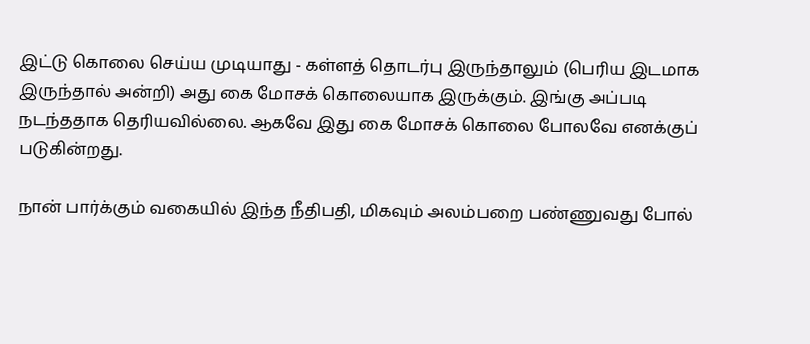இட்டு கொலை செய்ய முடியாது - கள்ளத் தொடர்பு இருந்தாலும் (பெரிய இடமாக இருந்தால் அன்றி) அது கை மோசக் கொலையாக இருக்கும். இங்கு அப்படி நடந்ததாக தெரியவில்லை. ஆகவே இது கை மோசக் கொலை போலவே எனக்குப் படுகின்றது.

நான் பார்க்கும் வகையில் இந்த நீதிபதி, மிகவும் அலம்பறை பண்ணுவது போல்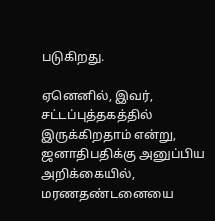படுகிறது.

ஏனெனில், இவர், சட்டப்புத்தகத்தில் இருக்கிறதாம் என்று, ஜனாதிபதிக்கு அனுப்பிய அறிக்கையில், மரணதண்டனையை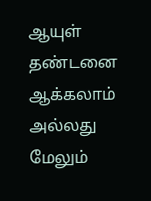ஆயுள் தண்டனை ஆக்கலாம் அல்லது மேலும்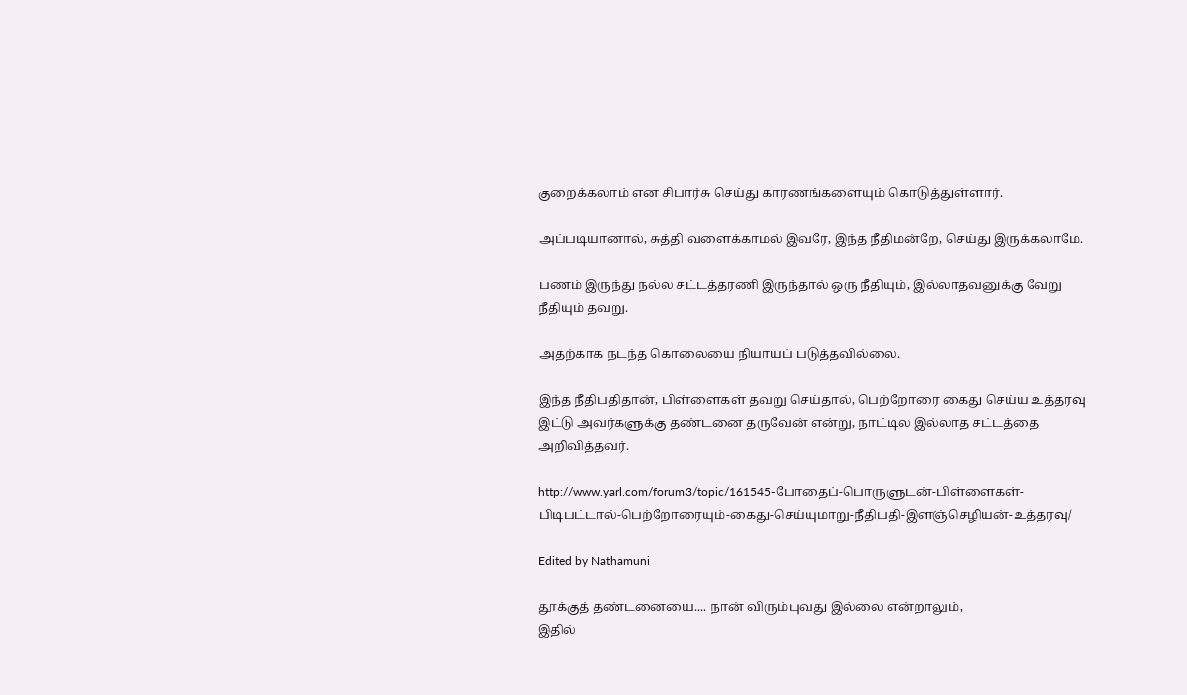குறைக்கலாம் என சிபார்சு செய்து காரணங்களையும் கொடுத்துள்ளார்.

அப்படியானால், சுத்தி வளைக்காமல் இவரே, இந்த நீதிமன்றே, செய்து இருக்கலாமே.

பணம் இருந்து நல்ல சட்டத்தரணி இருந்தால் ஒரு நீதியும், இல்லாதவனுக்கு வேறு நீதியும் தவறு.

அதற்காக நடந்த கொலையை நியாயப் படுத்தவில்லை.

இந்த நீதிபதிதான், பிள்ளைகள் தவறு செய்தால், பெற்றோரை கைது செய்ய உத்தரவு இட்டு அவர்களுக்கு தண்டனை தருவேன் என்று, நாட்டில இல்லாத சட்டத்தை அறிவித்தவர்.

http://www.yarl.com/forum3/topic/161545-போதைப்-பொருளுடன்-பிள்ளைகள்-பிடிபட்டால்-பெற்றோரையும்-கைது-செய்யுமாறு-நீதிபதி-இளஞ்செழியன்-உத்தரவு/

Edited by Nathamuni

தூக்குத் தண்டனையை.... நான் விரும்புவது இல்லை என்றாலும்,
இதில்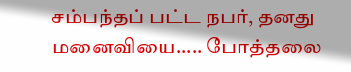சம்பந்தப் பட்ட நபர், தனது மனைவியை..... போத்தலை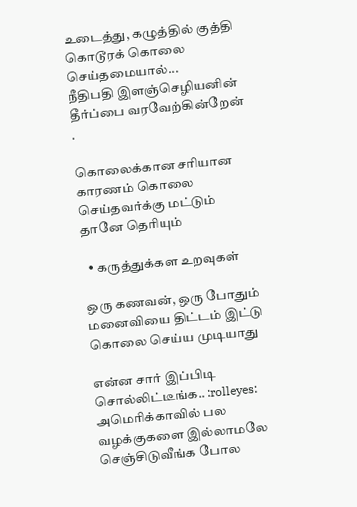உடைத்து, கழுத்தில் குத்தி கொடூரக் கொலை செய்தமையால்...
நீதிபதி இளஞ்செழியனின் தீர்ப்பை வரவேற்கின்றேன் .

கொலைக்கான சரியான காரணம் கொலை செய்தவர்க்கு மட்டும் தானே தெரியும்

  • கருத்துக்கள உறவுகள்

ஒரு கணவன், ஒரு போதும் மனைவியை திட்டம் இட்டு கொலை செய்ய முடியாது

என்ன சார் இப்பிடி சொல்லிட்டீங்க.. :rolleyes: அமெரிக்காவில் பல வழக்குகளை இல்லாமலே செஞ்சிடுவீங்க போல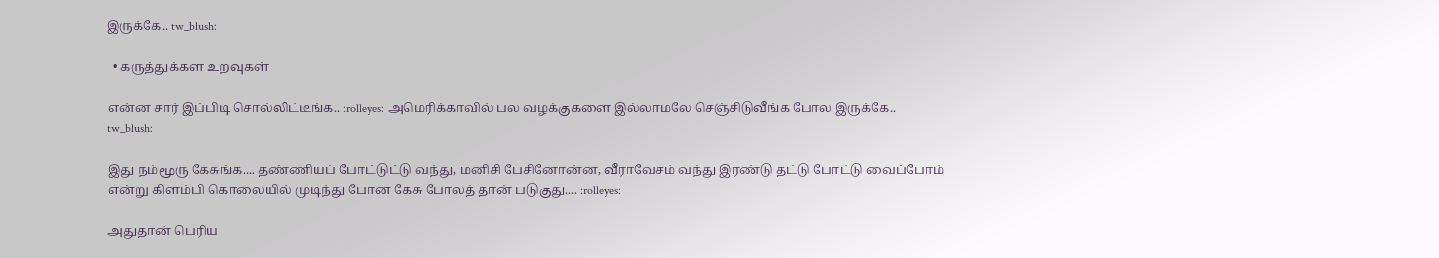இருக்கே.. tw_blush:

  • கருத்துக்கள உறவுகள்

என்ன சார் இப்பிடி சொல்லிட்டீங்க.. :rolleyes: அமெரிக்காவில் பல வழக்குகளை இல்லாமலே செஞ்சிடுவீங்க போல இருக்கே.. tw_blush:

இது நம்மூரு கேசுங்க.... தண்ணியப் போட்டுட்டு வந்து, மனிசி பேசினோன்ன, வீராவேசம் வந்து இரண்டு தட்டு போட்டு வைப்போம் என்று கிளம்பி கொலையில் முடிந்து போன கேசு போலத் தான் படுகுது.... :rolleyes:

அதுதான் பெரிய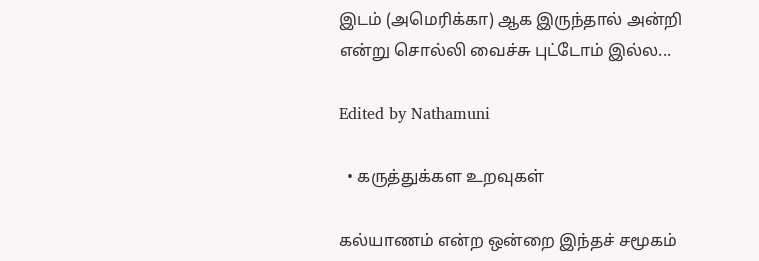இடம் (அமெரிக்கா) ஆக இருந்தால் அன்றி என்று சொல்லி வைச்சு புட்டோம் இல்ல...

Edited by Nathamuni

  • கருத்துக்கள உறவுகள்

கல்யாணம் என்ற ஒன்றை இந்தச் சமூகம்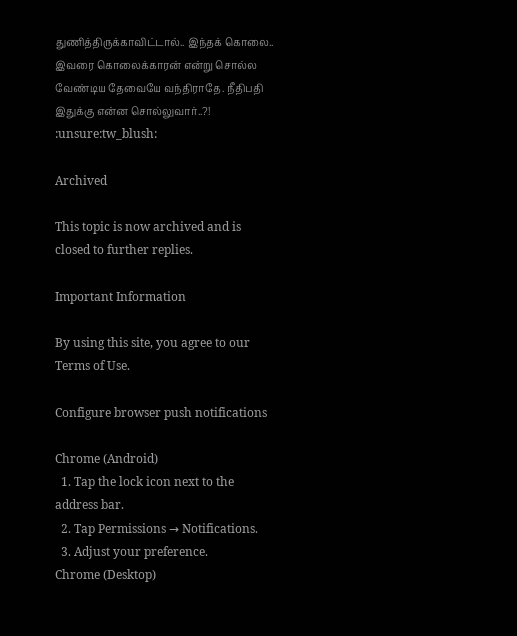துணித்திருக்காவிட்டால்.. இந்தக் கொலை.. இவரை கொலைக்காரன் என்று சொல்ல வேண்டிய தேவையே வந்திராதே. நீதிபதி இதுக்கு என்ன சொல்லுவார்..?! :unsure:tw_blush:

Archived

This topic is now archived and is closed to further replies.

Important Information

By using this site, you agree to our Terms of Use.

Configure browser push notifications

Chrome (Android)
  1. Tap the lock icon next to the address bar.
  2. Tap Permissions → Notifications.
  3. Adjust your preference.
Chrome (Desktop)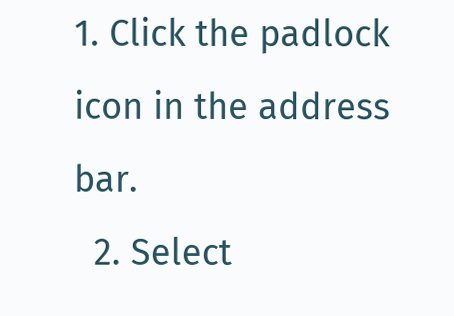1. Click the padlock icon in the address bar.
  2. Select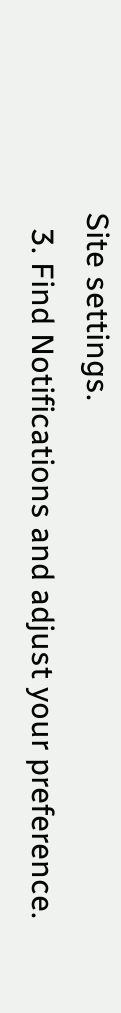Site settings.
  3. Find Notifications and adjust your preference.